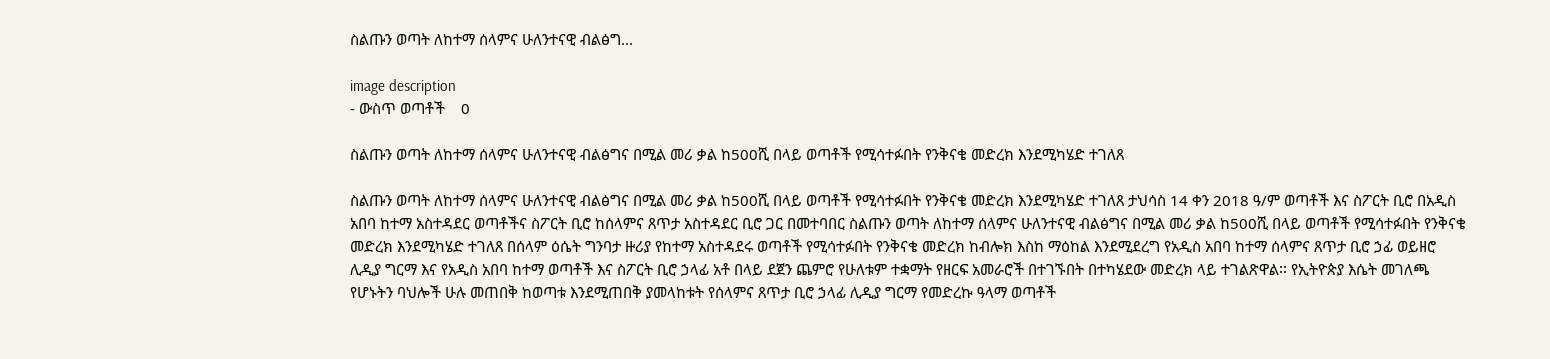ስልጡን ወጣት ለከተማ ሰላምና ሁለንተናዊ ብልፅግ...

image description
- ውስጥ ወጣቶች    0

ስልጡን ወጣት ለከተማ ሰላምና ሁለንተናዊ ብልፅግና በሚል መሪ ቃል ከ500ሺ በላይ ወጣቶች የሚሳተፉበት የንቅናቄ መድረክ እንደሚካሄድ ተገለጸ

ስልጡን ወጣት ለከተማ ሰላምና ሁለንተናዊ ብልፅግና በሚል መሪ ቃል ከ500ሺ በላይ ወጣቶች የሚሳተፉበት የንቅናቄ መድረክ እንደሚካሄድ ተገለጸ ታህሳስ 14 ቀን 2018 ዓ/ም ወጣቶች እና ስፖርት ቢሮ በአዲስ አበባ ከተማ አስተዳደር ወጣቶችና ስፖርት ቢሮ ከሰላምና ጸጥታ አስተዳደር ቢሮ ጋር በመተባበር ስልጡን ወጣት ለከተማ ሰላምና ሁለንተናዊ ብልፅግና በሚል መሪ ቃል ከ500ሺ በላይ ወጣቶች የሚሳተፉበት የንቅናቄ መድረክ እንደሚካሄድ ተገለጸ በሰላም ዕሴት ግንባታ ዙሪያ የከተማ አስተዳደሩ ወጣቶች የሚሳተፉበት የንቅናቄ መድረክ ከብሎክ እስከ ማዕከል እንደሚደረግ የአዲስ አበባ ከተማ ሰላምና ጸጥታ ቢሮ ኃፊ ወይዘሮ ሊዲያ ግርማ እና የአዲስ አበባ ከተማ ወጣቶች እና ስፖርት ቢሮ ኃላፊ አቶ በላይ ደጀን ጨምሮ የሁለቱም ተቋማት የዘርፍ አመራሮች በተገኙበት በተካሄደው መድረክ ላይ ተገልጽዋል፡፡ የኢትዮጵያ እሴት መገለጫ የሆኑትን ባህሎች ሁሉ መጠበቅ ከወጣቱ እንደሚጠበቅ ያመላከቱት የሰላምና ጸጥታ ቢሮ ኃላፊ ሊዲያ ግርማ የመድረኩ ዓላማ ወጣቶች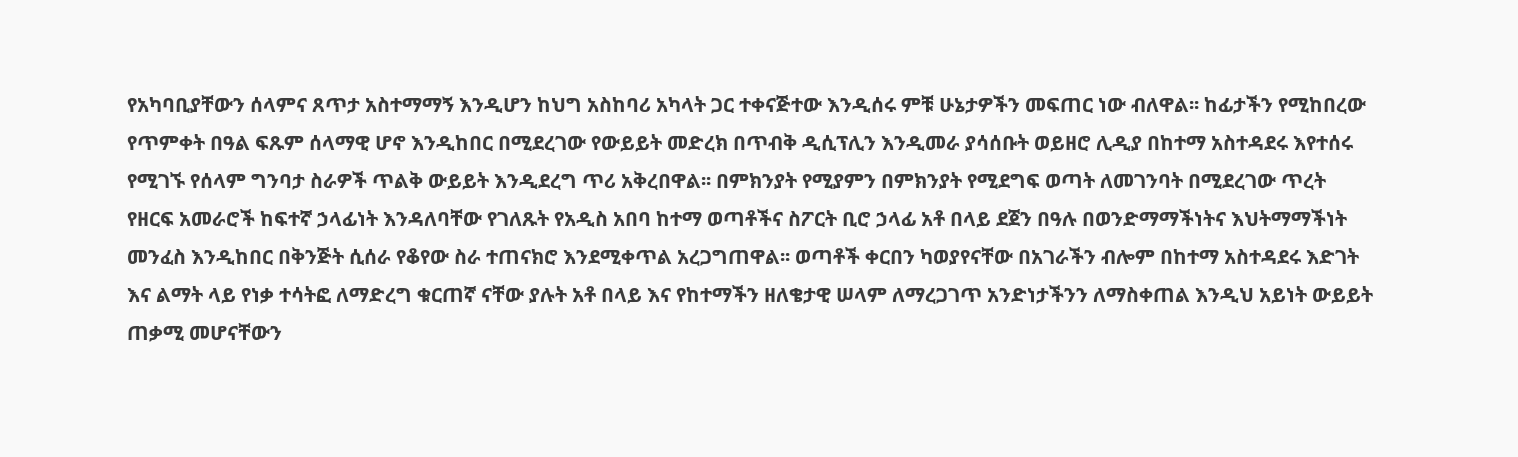የአካባቢያቸውን ሰላምና ጸጥታ አስተማማኝ እንዲሆን ከህግ አስከባሪ አካላት ጋር ተቀናጅተው እንዲሰሩ ምቹ ሁኔታዎችን መፍጠር ነው ብለዋል፡፡ ከፊታችን የሚከበረው የጥምቀት በዓል ፍጹም ሰላማዊ ሆኖ እንዲከበር በሚደረገው የውይይት መድረክ በጥብቅ ዲሲፕሊን እንዲመራ ያሳሰቡት ወይዘሮ ሊዲያ በከተማ አስተዳደሩ እየተሰሩ የሚገኙ የሰላም ግንባታ ስራዎች ጥልቅ ውይይት እንዲደረግ ጥሪ አቅረበዋል፡፡ በምክንያት የሚያምን በምክንያት የሚደግፍ ወጣት ለመገንባት በሚደረገው ጥረት የዘርፍ አመራሮች ከፍተኛ ኃላፊነት እንዳለባቸው የገለጹት የአዲስ አበባ ከተማ ወጣቶችና ስፖርት ቢሮ ኃላፊ አቶ በላይ ደጀን በዓሉ በወንድማማችነትና እህትማማችነት መንፈስ እንዲከበር በቅንጅት ሲሰራ የቆየው ስራ ተጠናክሮ እንደሚቀጥል አረጋግጠዋል፡፡ ወጣቶች ቀርበን ካወያየናቸው በአገራችን ብሎም በከተማ አስተዳደሩ እድገት እና ልማት ላይ የነቃ ተሳትፎ ለማድረግ ቁርጠኛ ናቸው ያሉት አቶ በላይ እና የከተማችን ዘለቄታዊ ሠላም ለማረጋገጥ አንድነታችንን ለማስቀጠል እንዲህ አይነት ውይይት ጠቃሚ መሆናቸውን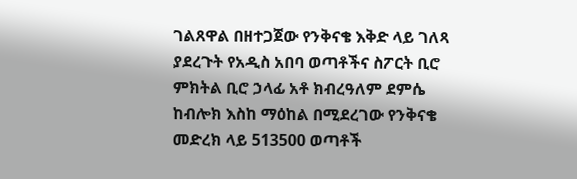ገልጸዋል በዘተጋጀው የንቅናቄ እቅድ ላይ ገለጻ ያደረጉት የአዲስ አበባ ወጣቶችና ስፖርት ቢሮ ምክትል ቢሮ ኃላፊ አቶ ክብረዓለም ደምሴ ከብሎክ እስከ ማዕከል በሚደረገው የንቅናቄ መድረክ ላይ 513500 ወጣቶች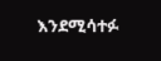እንደሚሳተፉ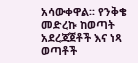አሳውቀዋል፡፡ የንቅቄ መድረኩ ከወጣት አደረጃጀቶች እና ነጻ ወጣቶች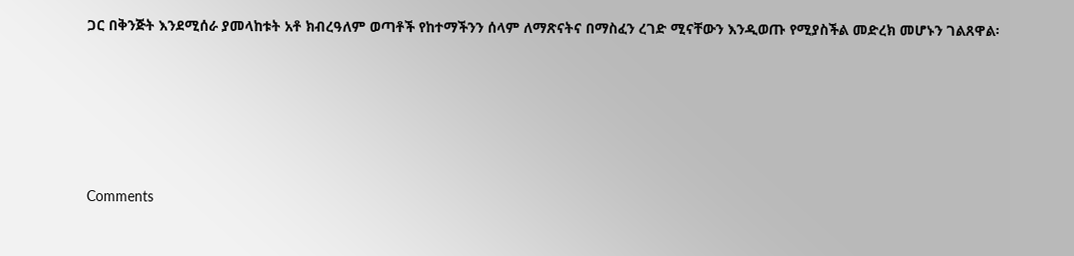ጋር በቅንጅት እንደሚሰራ ያመላከቱት አቶ ክብረዓለም ወጣቶች የከተማችንን ሰላም ለማጽናትና በማስፈን ረገድ ሚናቸውን እንዲወጡ የሚያስችል መድረክ መሆኑን ገልጸዋል፡





Comments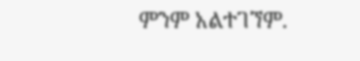ምንም አልተገኘም.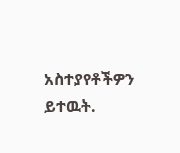አስተያየቶችዎን ይተዉት.